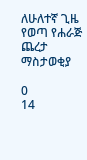ለሁለተኛ ጊዜ የወጣ የሐራጅ ጨረታ ማስታወቂያ

0
14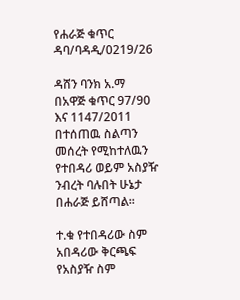የሐራጅ ቁጥር ዳባ/ባዳዲ/0219/26

ዳሸን ባንክ አ.ማ በአዋጅ ቁጥር 97/90 እና 1147/2011 በተሰጠዉ ስልጣን መሰረት የሚከተለዉን የተበዳሪ ወይም አስያዥ ንብረት ባሉበት ሁኔታ በሐራጅ ይሸጣል፡፡

ተ.ቁ የተበዳሪው ስም አበዳሪው ቅርጫፍ የአስያዥ ስም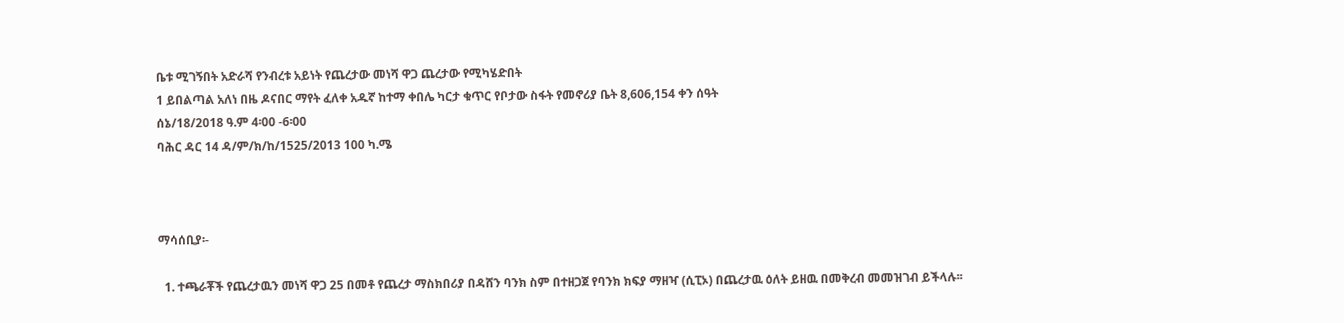ቤቱ ሚገኝበት አድራሻ የንብረቱ አይነት የጨረታው መነሻ ዋጋ ጨረታው የሚካሄድበት
1 ይበልጣል አለነ በዜ ዶናበር ማየት ፈለቀ አዱኛ ከተማ ቀበሌ ካርታ ቁጥር የቦታው ስፋት የመኖሪያ ቤት 8,606,154 ቀን ሰዓት
ሰኔ/18/2018 ዓ.ም 4፡00 -6፡00
ባሕር ዳር 14 ዳ/ም/ክ/ከ/1525/2013 100 ካ.ሜ



ማሳሰቢያ፡-

  1. ተጫራቾች የጨረታዉን መነሻ ዋጋ 25 በመቶ የጨረታ ማስክበሪያ በዳሸን ባንክ ስም በተዘጋጀ የባንክ ክፍያ ማዘዣ (ሲፒኦ) በጨረታዉ ዕለት ይዘዉ በመቅረብ መመዝገብ ይችላሉ፡፡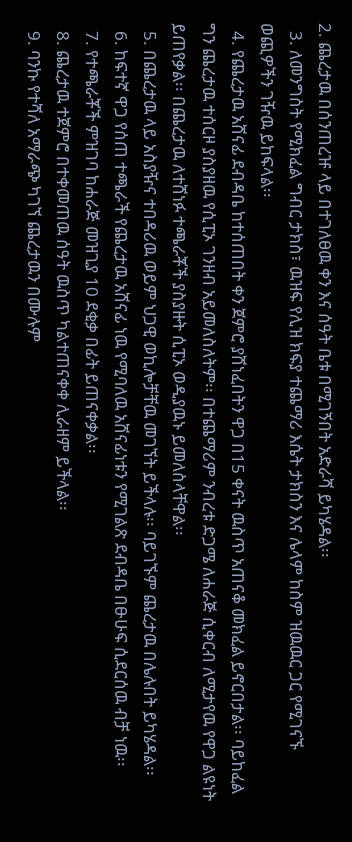2. ጨረታዉ በሰንጠረዡ ላይ በተገለፀዉ ቀን እና ሰዓት ቤቱ በሚገኝበት አድራሻ ይካሄዳል፡፡
  3. ለመንግስት የሚክፈል ግብር ታክስ፣ ዉዝፍ የሊዝ ክፍያ ተጨማሪ እሴት ታክስን እና ሌላም ከስም ዝዉዉር ጋር የሚገናኙ ወጪዎችን ገዥዉ ይከፍላል፡፡
  4. የጨረታዉ አሸናፊ ደብዳቤ ከተሰጠበት ቀን ጀምሮ ያሸነፈበትን ዋጋ በ15 ቀናት ዉስጥ አጠናቆ መክፈል ይኖርበታል፡፡ ባይከፈል ግን ጨረታዉ ተሰርዞ ያስያዘዉ የሲፒኦ ገንዘብ አይመለስለትም፡፡ በተጨማሪም ንብረቱ ድጋሜ ለሐራጅ ሲቀርብ ለሚታየዉ የዋጋ ልዩነት ይጠየቃል፡፡ በጨረታዉ ለተሸነፉ ተጫራቾች ያስያዙት ሲፒኦ ወዲያዉኑ ይመለስላቸዋል፡፡
  5. በጨረታዉ ላይ አስያዥና ተበዳሪዉ ወይም ህጋዊ ወኪሎቻቸዉ መገኘት ይችላሉ፡፡ ባይገኙም ጨረታዉ በሌሉበት ይካሄዳል፡፡
  6. ከፍተኛ ዋጋ የሰጠ ተጫራች የጨረታዉ አሸናፊ ነዉ የሚባለዉ አሸናፊነቱን የሚገልጽ ደብዳቤ በፁሁፍ ሲደርሰዉ ብቻ ነዉ፡፡
  7. የተጫራቾች ምዝገባ ከሐራጅ መዝጊያ 10 ደቂቃ በፊት ይጠናቀቃል፡፡
  8. ጨረታዉ ተጀምሮ በተቀመጠዉ ሰዓት ዉስጥ ካልተጠናቀቀ ሊራዘም ይችላል፡፡
  9. ባንኩ የተሻለ አማራጭ ካገኘ ጨረታዉን በሙሉም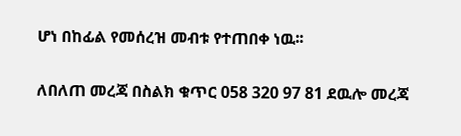ሆነ በከፊል የመሰረዝ መብቱ የተጠበቀ ነዉ፡፡

ለበለጠ መረጃ በስልክ ቁጥር 058 320 97 81 ደዉሎ መረጃ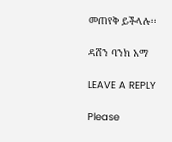መጠየቅ ይችላሉ፡፡

ዳሸን ባንክ አማ

LEAVE A REPLY

Please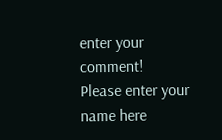enter your comment!
Please enter your name here